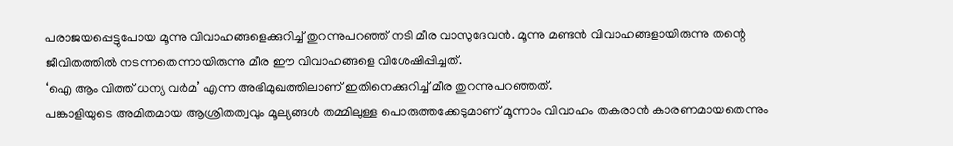പരാജയപ്പെട്ടുപോയ മൂന്നു വിവാഹങ്ങളെക്കുറിച്ച് തുറന്നുപറഞ്ഞ് നടി മീര വാസുദേവൻ. മൂന്നു മണ്ടൻ വിവാഹങ്ങളായിരുന്നു തന്റെ ജീവിതത്തിൽ നടന്നതെന്നായിരുന്നു മീര ഈ വിവാഹങ്ങളെ വിശേഷിപ്പിച്ചത്.
‘ഐ ആം വിത്ത് ധന്യ വർമ’ എന്ന അഭിമുഖത്തിലാണ് ഇതിനെക്കുറിച്ച് മീര തുറന്നുപറഞ്ഞത്.
പങ്കാളിയുടെ അമിതമായ ആശ്രിതത്വവും മൂല്യങ്ങൾ തമ്മിലുള്ള പൊരുത്തക്കേടുമാണ് മൂന്നാം വിവാഹം തകരാൻ കാരണമായതെന്നും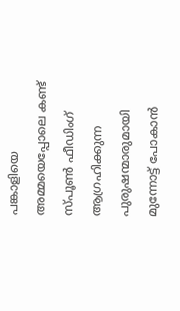പങ്കാളിയെ അമ്മയെപ്പോലെ കണ്ട് സ്പൂൺ ഫീഡിംഗ് ആഗ്രഹിക്കുന്ന പുരുഷന്മാരുമായി മുന്നോട്ട് പോകാൻ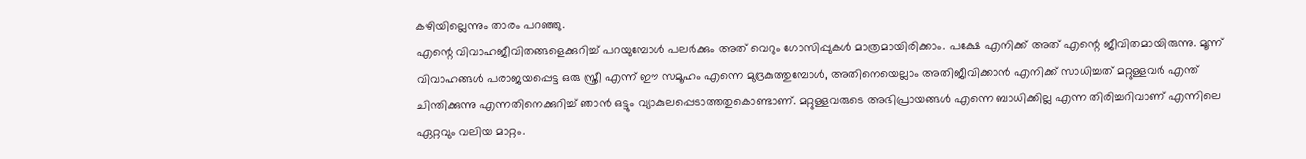കഴിയില്ലെന്നും താരം പറഞ്ഞു.
എന്റെ വിവാഹജീവിതങ്ങളെക്കുറിച്ച് പറയുമ്പോൾ പലർക്കും അത് വെറും ഗോസിപ്പുകൾ മാത്രമായിരിക്കാം. പക്ഷേ എനിക്ക് അത് എന്റെ ജീവിതമായിരുന്നു. മൂന്ന് വിവാഹങ്ങൾ പരാജയപ്പെട്ട ഒരു സ്ത്രീ എന്ന് ഈ സമൂഹം എന്നെ മുദ്രകുത്തുമ്പോൾ, അതിനെയെല്ലാം അതിജീവിക്കാൻ എനിക്ക് സാധിച്ചത് മറ്റുള്ളവർ എന്ത് ചിന്തിക്കുന്നു എന്നതിനെക്കുറിച്ച് ഞാൻ ഒട്ടും വ്യാകുലപ്പെടാത്തതുകൊണ്ടാണ്. മറ്റുള്ളവരുടെ അഭിപ്രായങ്ങൾ എന്നെ ബാധിക്കില്ല എന്ന തിരിച്ചറിവാണ് എന്നിലെ ഏറ്റവും വലിയ മാറ്റം.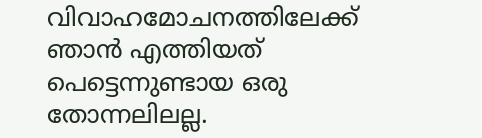വിവാഹമോചനത്തിലേക്ക് ഞാൻ എത്തിയത് പെട്ടെന്നുണ്ടായ ഒരു തോന്നലിലല്ല.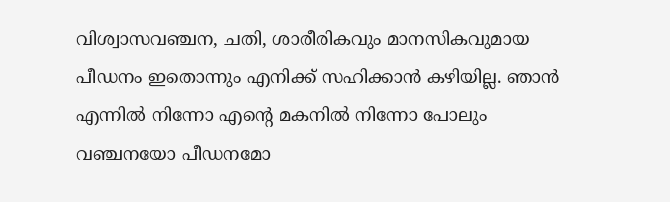വിശ്വാസവഞ്ചന, ചതി, ശാരീരികവും മാനസികവുമായ പീഡനം ഇതൊന്നും എനിക്ക് സഹിക്കാൻ കഴിയില്ല. ഞാൻ എന്നിൽ നിന്നോ എന്റെ മകനിൽ നിന്നോ പോലും വഞ്ചനയോ പീഡനമോ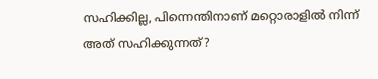സഹിക്കില്ല, പിന്നെന്തിനാണ് മറ്റൊരാളിൽ നിന്ന് അത് സഹിക്കുന്നത്?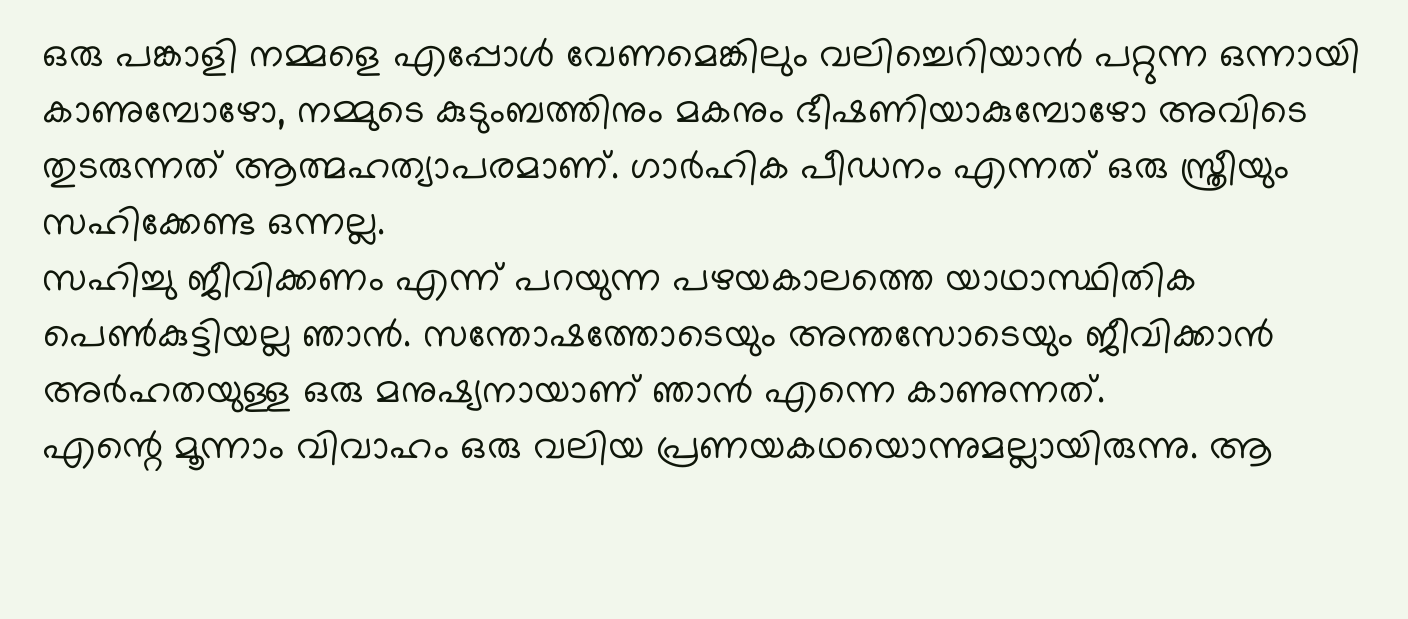ഒരു പങ്കാളി നമ്മളെ എപ്പോൾ വേണമെങ്കിലും വലിച്ചെറിയാൻ പറ്റുന്ന ഒന്നായി കാണുമ്പോഴോ, നമ്മുടെ കുടുംബത്തിനും മകനും ഭീഷണിയാകുമ്പോഴോ അവിടെ തുടരുന്നത് ആത്മഹത്യാപരമാണ്. ഗാർഹിക പീഡനം എന്നത് ഒരു സ്ത്രീയും സഹിക്കേണ്ട ഒന്നല്ല.
സഹിച്ചു ജീവിക്കണം എന്ന് പറയുന്ന പഴയകാലത്തെ യാഥാസ്ഥിതിക പെൺകുട്ടിയല്ല ഞാൻ. സന്തോഷത്തോടെയും അന്തസോടെയും ജീവിക്കാൻ അർഹതയുള്ള ഒരു മനുഷ്യനായാണ് ഞാൻ എന്നെ കാണുന്നത്.
എന്റെ മൂന്നാം വിവാഹം ഒരു വലിയ പ്രണയകഥയൊന്നുമല്ലായിരുന്നു. ആ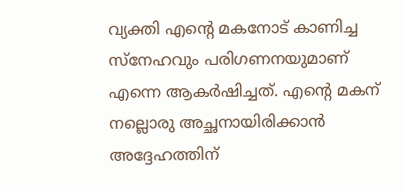വ്യക്തി എന്റെ മകനോട് കാണിച്ച സ്നേഹവും പരിഗണനയുമാണ് എന്നെ ആകർഷിച്ചത്. എന്റെ മകന് നല്ലൊരു അച്ഛനായിരിക്കാൻ അദ്ദേഹത്തിന്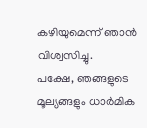കഴിയുമെന്ന് ഞാൻ വിശ്വസിച്ചു.
പക്ഷേ, ഞങ്ങളുടെ മൂല്യങ്ങളും ധാർമിക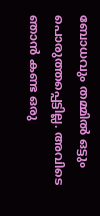ബോധവും തമ്മിൽ ഒട്ടും പൊരുത്തപ്പെട്ടില്ല. അവിടെ ഞാൻ കണ്ട ഒരു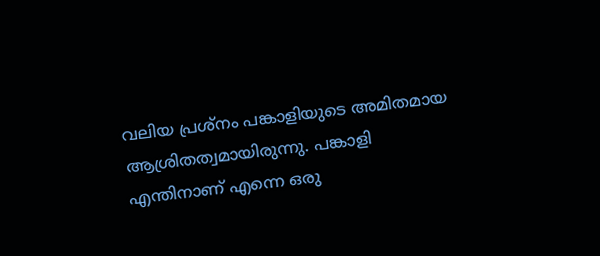വലിയ പ്രശ്നം പങ്കാളിയുടെ അമിതമായ ആശ്രിതത്വമായിരുന്നു. പങ്കാളി എന്തിനാണ് എന്നെ ഒരു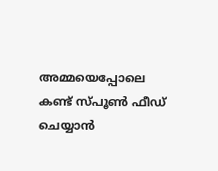അമ്മയെപ്പോലെ കണ്ട് സ്പൂൺ ഫീഡ് ചെയ്യാൻ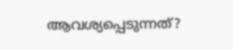ആവശ്യപ്പെടുന്നത്?